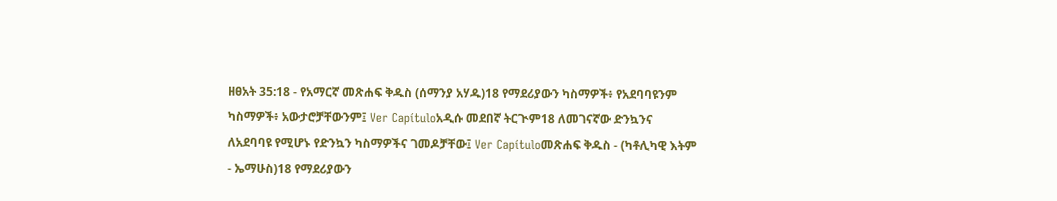ዘፀአት 35:18 - የአማርኛ መጽሐፍ ቅዱስ (ሰማንያ አሃዱ)18 የማደሪያውን ካስማዎች፥ የአደባባዩንም ካስማዎች፥ አውታሮቻቸውንም፤ Ver Capítuloአዲሱ መደበኛ ትርጒም18 ለመገናኛው ድንኳንና ለአደባባዩ የሚሆኑ የድንኳን ካስማዎችና ገመዶቻቸው፤ Ver Capítuloመጽሐፍ ቅዱስ - (ካቶሊካዊ እትም - ኤማሁስ)18 የማደሪያውን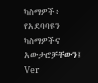ካስማዎች፥ የአደባባዩን ካስማዎችና አውታሮቻቸውን፤ Ver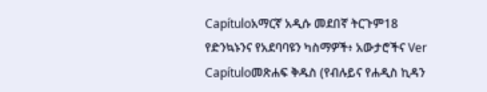Capítuloአማርኛ አዲሱ መደበኛ ትርጉም18 የድንኳኑንና የአደባባዩን ካስማዎች፥ አውታሮችና Ver Capítuloመጽሐፍ ቅዱስ (የብሉይና የሐዲስ ኪዳን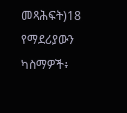መጻሕፍት)18 የማደሪያውን ካስማዎች፥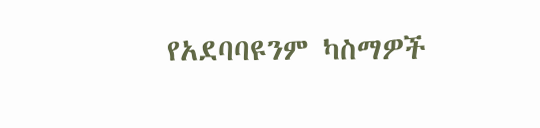የአደባባዩንም ካስማዎች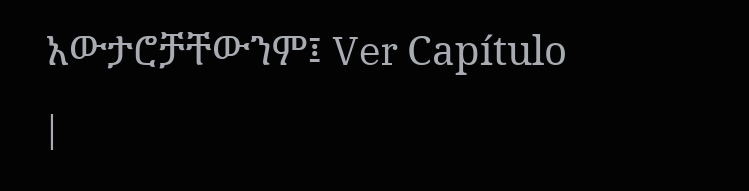አውታሮቻቸውንም፤ Ver Capítulo |